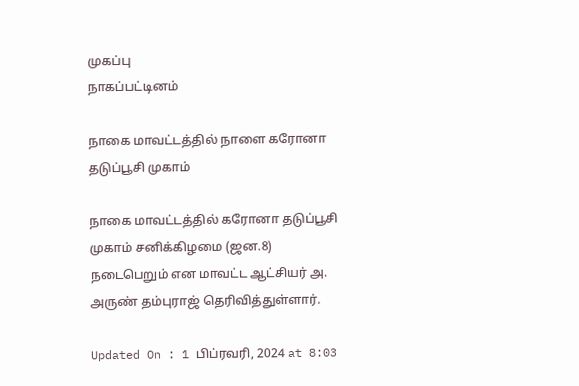முகப்பு
நாகப்பட்டினம்

நாகை மாவட்டத்தில் நாளை கரோனா தடுப்பூசி முகாம்

நாகை மாவட்டத்தில் கரோனா தடுப்பூசி முகாம் சனிக்கிழமை (ஜன.8) நடைபெறும் என மாவட்ட ஆட்சியர் அ. அருண் தம்புராஜ் தெரிவித்துள்ளார்.

Updated On : 1 பிப்ரவரி, 2024 at 8:03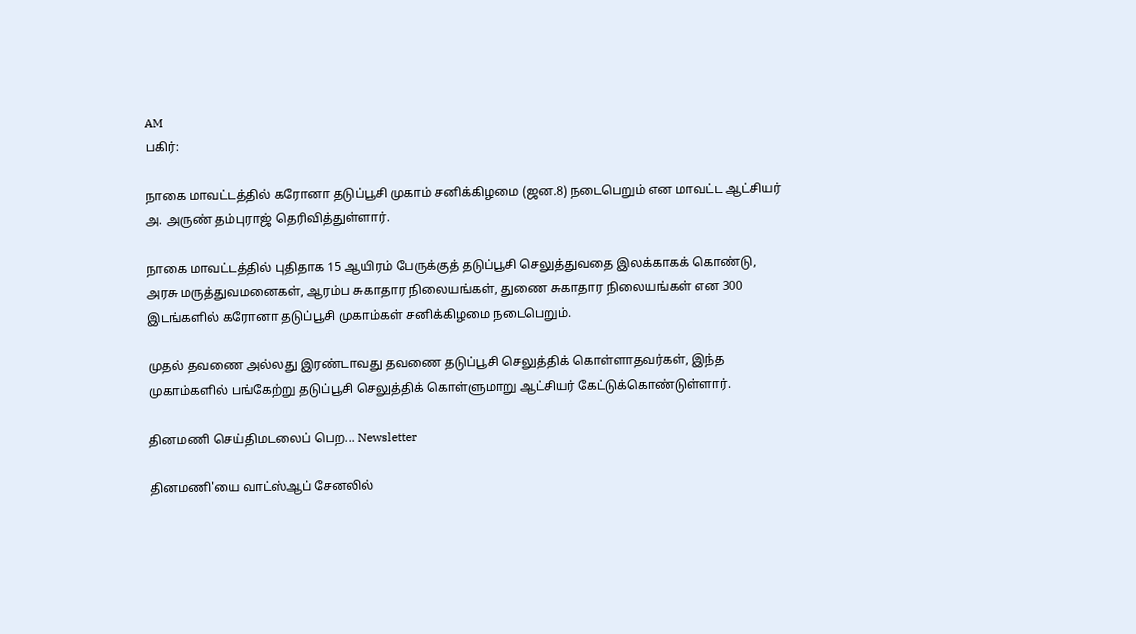AM
பகிர்:

நாகை மாவட்டத்தில் கரோனா தடுப்பூசி முகாம் சனிக்கிழமை (ஜன.8) நடைபெறும் என மாவட்ட ஆட்சியர் அ. அருண் தம்புராஜ் தெரிவித்துள்ளார்.

நாகை மாவட்டத்தில் புதிதாக 15 ஆயிரம் பேருக்குத் தடுப்பூசி செலுத்துவதை இலக்காகக் கொண்டு, அரசு மருத்துவமனைகள், ஆரம்ப சுகாதார நிலையங்கள், துணை சுகாதார நிலையங்கள் என 300 இடங்களில் கரோனா தடுப்பூசி முகாம்கள் சனிக்கிழமை நடைபெறும்.

முதல் தவணை அல்லது இரண்டாவது தவணை தடுப்பூசி செலுத்திக் கொள்ளாதவர்கள், இந்த முகாம்களில் பங்கேற்று தடுப்பூசி செலுத்திக் கொள்ளுமாறு ஆட்சியர் கேட்டுக்கொண்டுள்ளார்.

தினமணி செய்திமடலைப் பெற... Newsletter

தினமணி'யை வாட்ஸ்ஆப் சேனலில்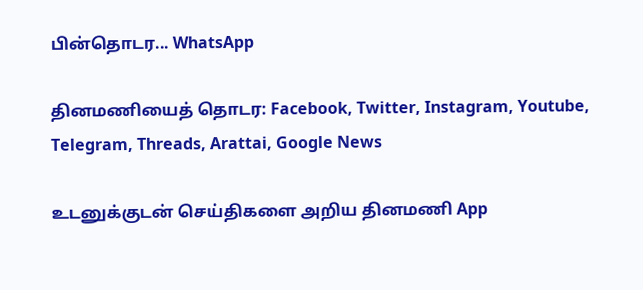பின்தொடர... WhatsApp

தினமணியைத் தொடர: Facebook, Twitter, Instagram, Youtube, Telegram, Threads, Arattai, Google News

உடனுக்குடன் செய்திகளை அறிய தினமணி App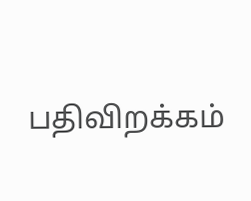பதிவிறக்கம்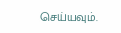செய்யவும்.